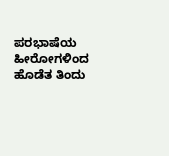ಪರಭಾಷೆಯ ಹೀರೋಗಳಿಂದ ಹೊಡೆತ ತಿಂದು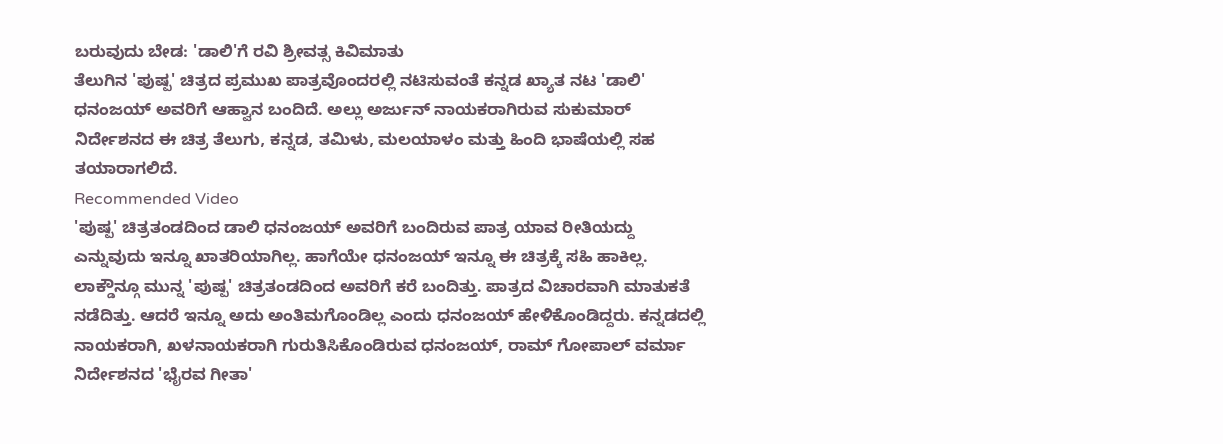ಬರುವುದು ಬೇಡ: 'ಡಾಲಿ'ಗೆ ರವಿ ಶ್ರೀವತ್ಸ ಕಿವಿಮಾತು
ತೆಲುಗಿನ 'ಪುಷ್ಪ' ಚಿತ್ರದ ಪ್ರಮುಖ ಪಾತ್ರವೊಂದರಲ್ಲಿ ನಟಿಸುವಂತೆ ಕನ್ನಡ ಖ್ಯಾತ ನಟ 'ಡಾಲಿ' ಧನಂಜಯ್ ಅವರಿಗೆ ಆಹ್ವಾನ ಬಂದಿದೆ. ಅಲ್ಲು ಅರ್ಜುನ್ ನಾಯಕರಾಗಿರುವ ಸುಕುಮಾರ್ ನಿರ್ದೇಶನದ ಈ ಚಿತ್ರ ತೆಲುಗು, ಕನ್ನಡ, ತಮಿಳು, ಮಲಯಾಳಂ ಮತ್ತು ಹಿಂದಿ ಭಾಷೆಯಲ್ಲಿ ಸಹ ತಯಾರಾಗಲಿದೆ.
Recommended Video
'ಪುಷ್ಪ' ಚಿತ್ರತಂಡದಿಂದ ಡಾಲಿ ಧನಂಜಯ್ ಅವರಿಗೆ ಬಂದಿರುವ ಪಾತ್ರ ಯಾವ ರೀತಿಯದ್ದು ಎನ್ನುವುದು ಇನ್ನೂ ಖಾತರಿಯಾಗಿಲ್ಲ. ಹಾಗೆಯೇ ಧನಂಜಯ್ ಇನ್ನೂ ಈ ಚಿತ್ರಕ್ಕೆ ಸಹಿ ಹಾಕಿಲ್ಲ. ಲಾಕ್ಡೌನ್ಗೂ ಮುನ್ನ 'ಪುಷ್ಪ' ಚಿತ್ರತಂಡದಿಂದ ಅವರಿಗೆ ಕರೆ ಬಂದಿತ್ತು. ಪಾತ್ರದ ವಿಚಾರವಾಗಿ ಮಾತುಕತೆ ನಡೆದಿತ್ತು. ಆದರೆ ಇನ್ನೂ ಅದು ಅಂತಿಮಗೊಂಡಿಲ್ಲ ಎಂದು ಧನಂಜಯ್ ಹೇಳಿಕೊಂಡಿದ್ದರು. ಕನ್ನಡದಲ್ಲಿ ನಾಯಕರಾಗಿ, ಖಳನಾಯಕರಾಗಿ ಗುರುತಿಸಿಕೊಂಡಿರುವ ಧನಂಜಯ್, ರಾಮ್ ಗೋಪಾಲ್ ವರ್ಮಾ ನಿರ್ದೇಶನದ 'ಭೈರವ ಗೀತಾ'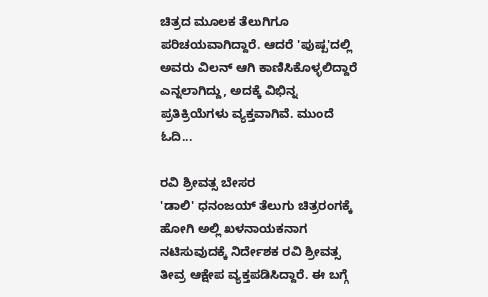ಚಿತ್ರದ ಮೂಲಕ ತೆಲುಗಿಗೂ ಪರಿಚಯವಾಗಿದ್ದಾರೆ. ಆದರೆ 'ಪುಷ್ಪ'ದಲ್ಲಿ ಅವರು ವಿಲನ್ ಆಗಿ ಕಾಣಿಸಿಕೊಳ್ಳಲಿದ್ದಾರೆ ಎನ್ನಲಾಗಿದ್ದು, ಅದಕ್ಕೆ ವಿಭಿನ್ನ ಪ್ರತಿಕ್ರಿಯೆಗಳು ವ್ಯಕ್ತವಾಗಿವೆ. ಮುಂದೆ ಓದಿ...

ರವಿ ಶ್ರೀವತ್ಸ ಬೇಸರ
'ಡಾಲಿ' ಧನಂಜಯ್ ತೆಲುಗು ಚಿತ್ರರಂಗಕ್ಕೆ ಹೋಗಿ ಅಲ್ಲಿ ಖಳನಾಯಕನಾಗ ನಟಿಸುವುದಕ್ಕೆ ನಿರ್ದೇಶಕ ರವಿ ಶ್ರೀವತ್ಸ ತೀವ್ರ ಆಕ್ಷೇಪ ವ್ಯಕ್ತಪಡಿಸಿದ್ದಾರೆ. ಈ ಬಗ್ಗೆ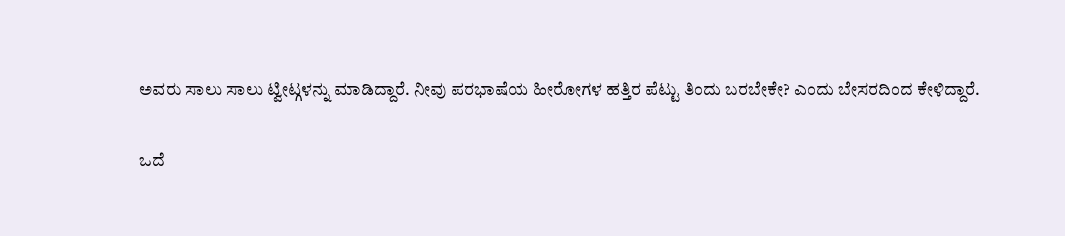ಅವರು ಸಾಲು ಸಾಲು ಟ್ವೀಟ್ಗಳನ್ನು ಮಾಡಿದ್ದಾರೆ. ನೀವು ಪರಭಾಷೆಯ ಹೀರೋಗಳ ಹತ್ತಿರ ಪೆಟ್ಟು ತಿಂದು ಬರಬೇಕೇ? ಎಂದು ಬೇಸರದಿಂದ ಕೇಳಿದ್ದಾರೆ.

ಒದೆ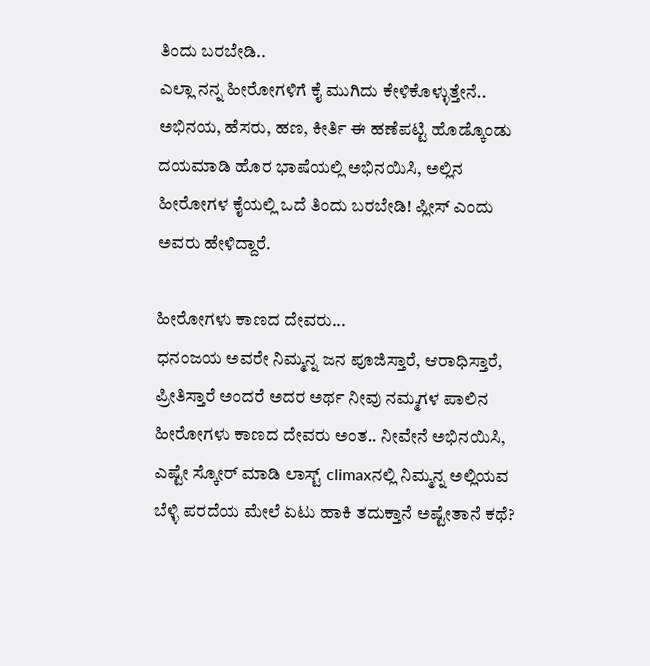ತಿಂದು ಬರಬೇಡಿ..
ಎಲ್ಲಾ ನನ್ನ ಹೀರೋಗಳಿಗೆ ಕೈ ಮುಗಿದು ಕೇಳಿಕೊಳ್ಳುತ್ತೇನೆ.. ಅಭಿನಯ, ಹೆಸರು, ಹಣ, ಕೀರ್ತಿ ಈ ಹಣೆಪಟ್ಟಿ ಹೊಡ್ಕೊಂಡು ದಯಮಾಡಿ ಹೊರ ಭಾಷೆಯಲ್ಲಿ ಅಭಿನಯಿಸಿ, ಅಲ್ಲಿನ ಹೀರೋಗಳ ಕೈಯಲ್ಲಿ ಒದೆ ತಿಂದು ಬರಬೇಡಿ! ಪ್ಲೀಸ್ ಎಂದು ಅವರು ಹೇಳಿದ್ದಾರೆ.

ಹೀರೋಗಳು ಕಾಣದ ದೇವರು...
ಧನಂಜಯ ಅವರೇ ನಿಮ್ಮನ್ನ ಜನ ಪೂಜಿಸ್ತಾರೆ, ಆರಾಧಿಸ್ತಾರೆ, ಪ್ರೀತಿಸ್ತಾರೆ ಅಂದರೆ ಅದರ ಅರ್ಥ ನೀವು ನಮ್ಮಗಳ ಪಾಲಿನ ಹೀರೋಗಳು ಕಾಣದ ದೇವರು ಅಂತ.. ನೀವೇನೆ ಅಭಿನಯಿಸಿ, ಎಷ್ಟೇ ಸ್ಕೋರ್ ಮಾಡಿ ಲಾಸ್ಟ್ climaxನಲ್ಲಿ ನಿಮ್ಮನ್ನ ಅಲ್ಲಿಯವ ಬೆಳ್ಳಿ ಪರದೆಯ ಮೇಲೆ ಏಟು ಹಾಕಿ ತದುಕ್ತಾನೆ ಅಷ್ಟೇತಾನೆ ಕಥೆ?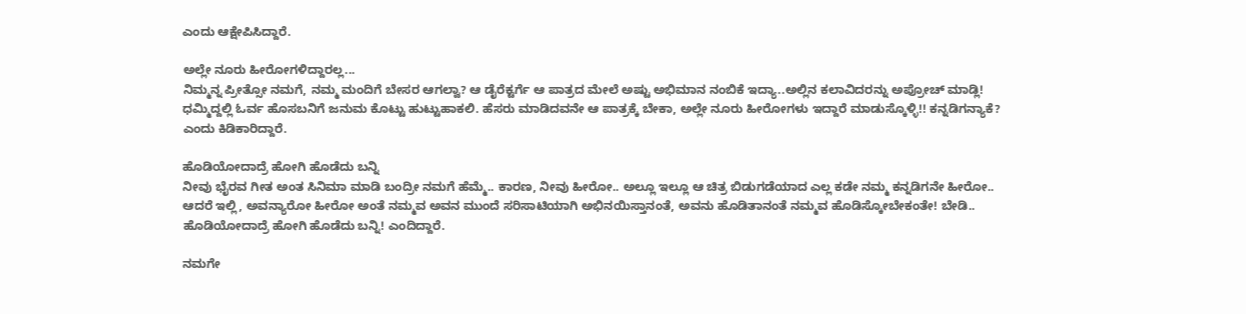ಎಂದು ಆಕ್ಷೇಪಿಸಿದ್ದಾರೆ.

ಅಲ್ಲೇ ನೂರು ಹೀರೋಗಳಿದ್ದಾರಲ್ಲ...
ನಿಮ್ಮನ್ನ ಪ್ರೀತ್ಸೋ ನಮಗೆ, ನಮ್ಮ ಮಂದಿಗೆ ಬೇಸರ ಆಗಲ್ವಾ? ಆ ಡೈರೆಕ್ಟರ್ಗೆ ಆ ಪಾತ್ರದ ಮೇಲೆ ಅಷ್ಟು ಅಭಿಮಾನ ನಂಬಿಕೆ ಇದ್ಯಾ..ಅಲ್ಲಿನ ಕಲಾವಿದರನ್ನು ಅಪ್ರೋಚ್ ಮಾಡ್ಲಿ! ಧಮ್ಮಿದ್ದಲ್ಲಿ ಓರ್ವ ಹೊಸಬನಿಗೆ ಜನುಮ ಕೊಟ್ಟು ಹುಟ್ಟುಹಾಕಲಿ. ಹೆಸರು ಮಾಡಿದವನೇ ಆ ಪಾತ್ರಕ್ಕೆ ಬೇಕಾ, ಅಲ್ಲೇ ನೂರು ಹೀರೋಗಳು ಇದ್ದಾರೆ ಮಾಡುಸ್ಕೊಳ್ಳಿ!! ಕನ್ನಡಿಗನ್ಯಾಕೆ? ಎಂದು ಕಿಡಿಕಾರಿದ್ದಾರೆ.

ಹೊಡಿಯೋದಾದ್ರೆ ಹೋಗಿ ಹೊಡೆದು ಬನ್ನಿ
ನೀವು ಭೈರವ ಗೀತ ಅಂತ ಸಿನಿಮಾ ಮಾಡಿ ಬಂದ್ರೀ ನಮಗೆ ಹೆಮ್ಮೆ.. ಕಾರಣ, ನೀವು ಹೀರೋ.. ಅಲ್ಲೂ ಇಲ್ಲೂ ಆ ಚಿತ್ರ ಬಿಡುಗಡೆಯಾದ ಎಲ್ಲ ಕಡೇ ನಮ್ಮ ಕನ್ನಡಿಗನೇ ಹೀರೋ.. ಆದರೆ ಇಲ್ಲಿ, ಅವನ್ಯಾರೋ ಹೀರೋ ಅಂತೆ ನಮ್ಮವ ಅವನ ಮುಂದೆ ಸರಿಸಾಟಿಯಾಗಿ ಅಭಿನಯಿಸ್ತಾನಂತೆ, ಅವನು ಹೊಡಿತಾನಂತೆ ನಮ್ಮವ ಹೊಡಿಸ್ಕೋಬೇಕಂತೇ! ಬೇಡಿ.. ಹೊಡಿಯೋದಾದ್ರೆ ಹೋಗಿ ಹೊಡೆದು ಬನ್ನಿ! ಎಂದಿದ್ದಾರೆ.

ನಮಗೇ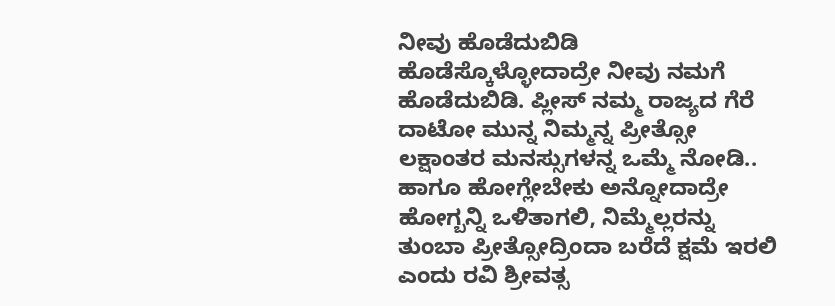ನೀವು ಹೊಡೆದುಬಿಡಿ
ಹೊಡೆಸ್ಕೊಳ್ಳೋದಾದ್ರೇ ನೀವು ನಮಗೆ ಹೊಡೆದುಬಿಡಿ. ಪ್ಲೀಸ್ ನಮ್ಮ ರಾಜ್ಯದ ಗೆರೆ ದಾಟೋ ಮುನ್ನ ನಿಮ್ಮನ್ನ ಪ್ರೀತ್ಸೋ ಲಕ್ಷಾಂತರ ಮನಸ್ಸುಗಳನ್ನ ಒಮ್ಮೆ ನೋಡಿ.. ಹಾಗೂ ಹೋಗ್ಲೇಬೇಕು ಅನ್ನೋದಾದ್ರೇ ಹೋಗ್ಬನ್ನಿ ಒಳಿತಾಗಲಿ, ನಿಮ್ಮೆಲ್ಲರನ್ನು ತುಂಬಾ ಪ್ರೀತ್ಸೋದ್ರಿಂದಾ ಬರೆದೆ ಕ್ಷಮೆ ಇರಲಿ ಎಂದು ರವಿ ಶ್ರೀವತ್ಸ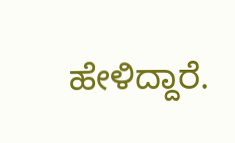ಹೇಳಿದ್ದಾರೆ.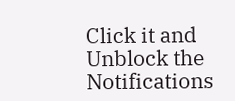Click it and Unblock the Notifications